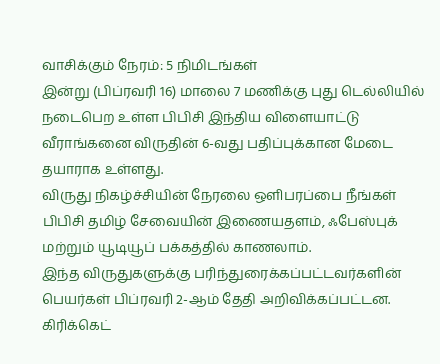வாசிக்கும் நேரம்: 5 நிமிடங்கள்
இன்று (பிப்ரவரி 16) மாலை 7 மணிக்கு புது டெல்லியில் நடைபெற உள்ள பிபிசி இந்திய விளையாட்டு வீராங்கனை விருதின் 6-வது பதிப்புக்கான மேடை தயாராக உள்ளது.
விருது நிகழ்ச்சியின் நேரலை ஒளிபரப்பை நீங்கள் பிபிசி தமிழ் சேவையின் இணையதளம், ஃபேஸ்புக் மற்றும் யூடியூப் பக்கத்தில் காணலாம்.
இந்த விருதுகளுக்கு பரிந்துரைக்கப்பட்டவர்களின் பெயர்கள் பிப்ரவரி 2-ஆம் தேதி அறிவிக்கப்பட்டன. கிரிக்கெட்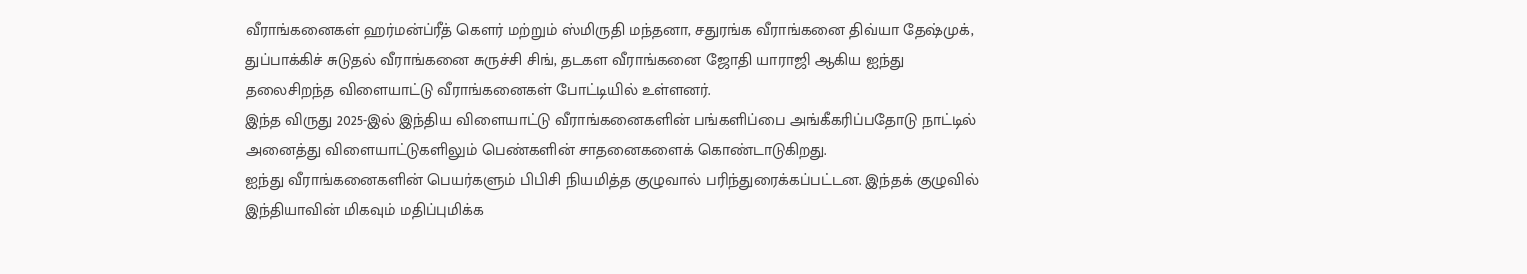வீராங்கனைகள் ஹர்மன்ப்ரீத் கௌர் மற்றும் ஸ்மிருதி மந்தனா, சதுரங்க வீராங்கனை திவ்யா தேஷ்முக், துப்பாக்கிச் சுடுதல் வீராங்கனை சுருச்சி சிங், தடகள வீராங்கனை ஜோதி யாராஜி ஆகிய ஐந்து தலைசிறந்த விளையாட்டு வீராங்கனைகள் போட்டியில் உள்ளனர்.
இந்த விருது 2025-இல் இந்திய விளையாட்டு வீராங்கனைகளின் பங்களிப்பை அங்கீகரிப்பதோடு நாட்டில் அனைத்து விளையாட்டுகளிலும் பெண்களின் சாதனைகளைக் கொண்டாடுகிறது.
ஐந்து வீராங்கனைகளின் பெயர்களும் பிபிசி நியமித்த குழுவால் பரிந்துரைக்கப்பட்டன. இந்தக் குழுவில் இந்தியாவின் மிகவும் மதிப்புமிக்க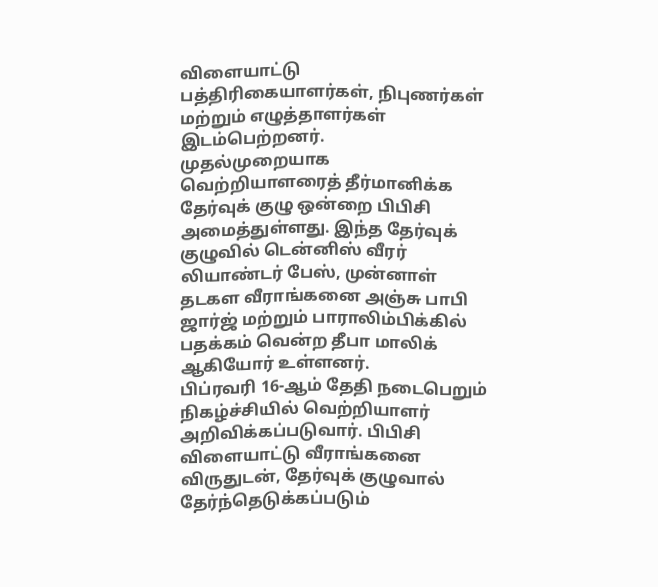விளையாட்டு பத்திரிகையாளர்கள், நிபுணர்கள் மற்றும் எழுத்தாளர்கள் இடம்பெற்றனர்.
முதல்முறையாக வெற்றியாளரைத் தீர்மானிக்க தேர்வுக் குழு ஒன்றை பிபிசி அமைத்துள்ளது. இந்த தேர்வுக் குழுவில் டென்னிஸ் வீரர் லியாண்டர் பேஸ், முன்னாள் தடகள வீராங்கனை அஞ்சு பாபி ஜார்ஜ் மற்றும் பாராலிம்பிக்கில் பதக்கம் வென்ற தீபா மாலிக் ஆகியோர் உள்ளனர்.
பிப்ரவரி 16-ஆம் தேதி நடைபெறும் நிகழ்ச்சியில் வெற்றியாளர் அறிவிக்கப்படுவார். பிபிசி விளையாட்டு வீராங்கனை விருதுடன், தேர்வுக் குழுவால் தேர்ந்தெடுக்கப்படும்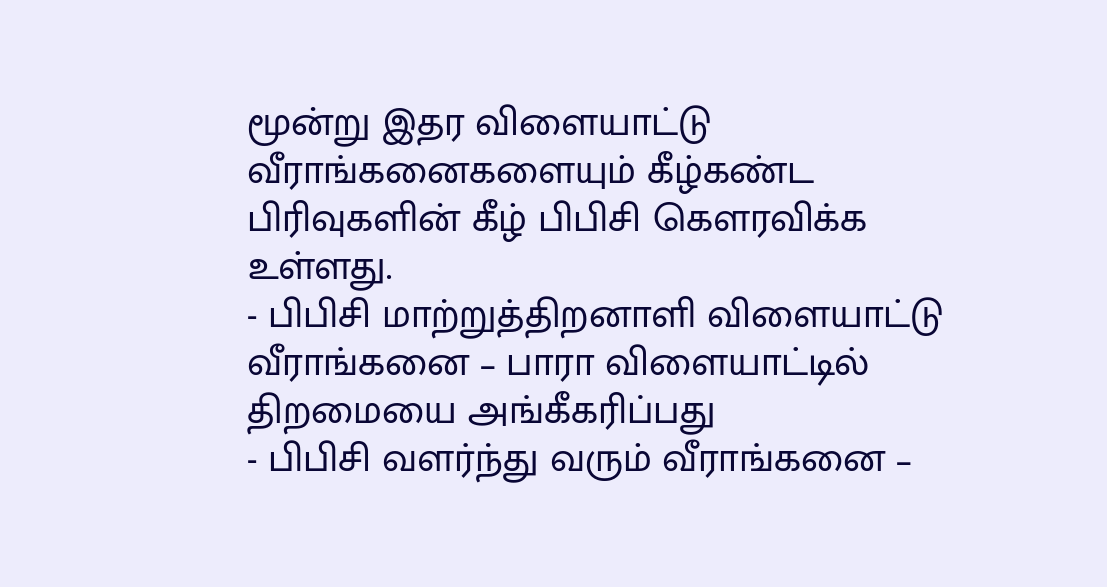மூன்று இதர விளையாட்டு வீராங்கனைகளையும் கீழ்கண்ட பிரிவுகளின் கீழ் பிபிசி கௌரவிக்க உள்ளது.
- பிபிசி மாற்றுத்திறனாளி விளையாட்டு வீராங்கனை – பாரா விளையாட்டில் திறமையை அங்கீகரிப்பது
- பிபிசி வளர்ந்து வரும் வீராங்கனை –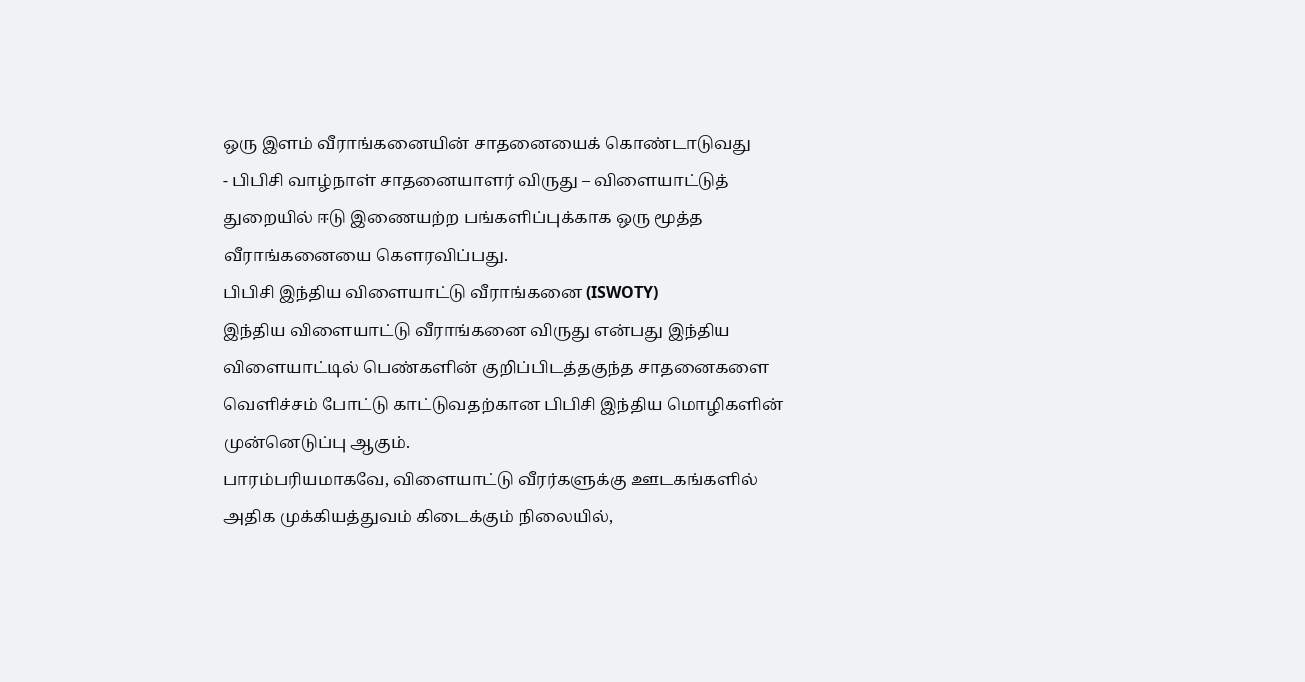ஒரு இளம் வீராங்கனையின் சாதனையைக் கொண்டாடுவது
- பிபிசி வாழ்நாள் சாதனையாளர் விருது – விளையாட்டுத் துறையில் ஈடு இணையற்ற பங்களிப்புக்காக ஒரு மூத்த வீராங்கனையை கௌரவிப்பது.
பிபிசி இந்திய விளையாட்டு வீராங்கனை (ISWOTY)
இந்திய விளையாட்டு வீராங்கனை விருது என்பது இந்திய விளையாட்டில் பெண்களின் குறிப்பிடத்தகுந்த சாதனைகளை வெளிச்சம் போட்டு காட்டுவதற்கான பிபிசி இந்திய மொழிகளின் முன்னெடுப்பு ஆகும்.
பாரம்பரியமாகவே, விளையாட்டு வீரர்களுக்கு ஊடகங்களில் அதிக முக்கியத்துவம் கிடைக்கும் நிலையில்,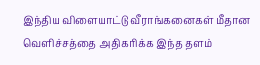இந்திய விளையாட்டு வீராங்கனைகள் மீதான வெளிச்சத்தை அதிகரிக்க இந்த தளம்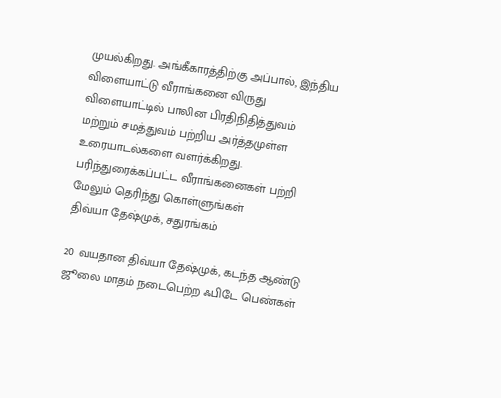முயல்கிறது. அங்கீகாரத்திற்கு அப்பால், இந்திய விளையாட்டு வீராங்கனை விருது விளையாட்டில் பாலின பிரதிநிதித்துவம் மற்றும் சமத்துவம் பற்றிய அர்த்தமுள்ள உரையாடல்களை வளர்க்கிறது.
பரிந்துரைக்கப்பட்ட வீராங்கனைகள் பற்றி மேலும் தெரிந்து கொள்ளுங்கள்
திவ்யா தேஷ்முக், சதுரங்கம்

20 வயதான திவ்யா தேஷ்முக், கடந்த ஆண்டு ஜூலை மாதம் நடைபெற்ற ஃபிடே பெண்கள்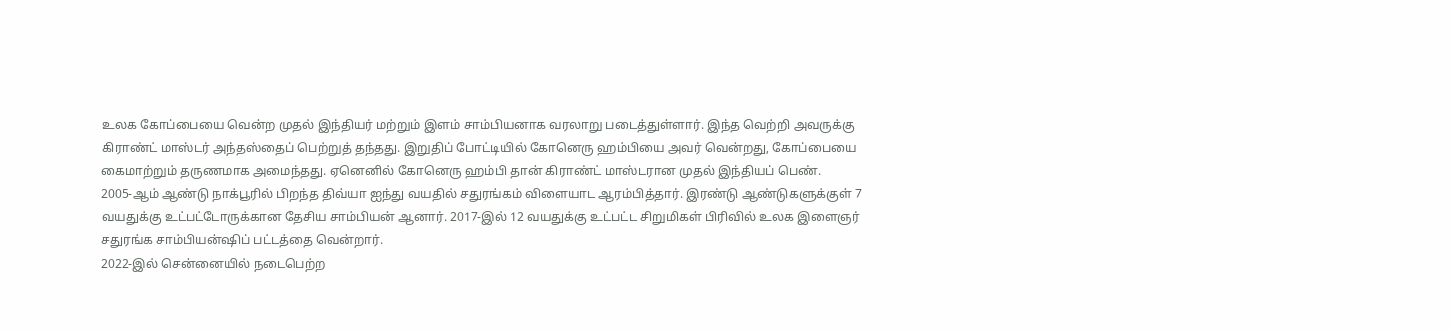உலக கோப்பையை வென்ற முதல் இந்தியர் மற்றும் இளம் சாம்பியனாக வரலாறு படைத்துள்ளார். இந்த வெற்றி அவருக்கு கிராண்ட் மாஸ்டர் அந்தஸ்தைப் பெற்றுத் தந்தது. இறுதிப் போட்டியில் கோனெரு ஹம்பியை அவர் வென்றது, கோப்பையை கைமாற்றும் தருணமாக அமைந்தது. ஏனெனில் கோனெரு ஹம்பி தான் கிராண்ட் மாஸ்டரான முதல் இந்தியப் பெண்.
2005-ஆம் ஆண்டு நாக்பூரில் பிறந்த திவ்யா ஐந்து வயதில் சதுரங்கம் விளையாட ஆரம்பித்தார். இரண்டு ஆண்டுகளுக்குள் 7 வயதுக்கு உட்பட்டோருக்கான தேசிய சாம்பியன் ஆனார். 2017-இல் 12 வயதுக்கு உட்பட்ட சிறுமிகள் பிரிவில் உலக இளைஞர் சதுரங்க சாம்பியன்ஷிப் பட்டத்தை வென்றார்.
2022-இல் சென்னையில் நடைபெற்ற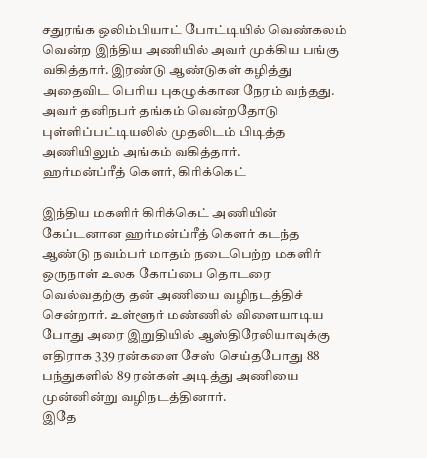சதுரங்க ஒலிம்பியாட் போட்டியில் வெண்கலம் வென்ற இந்திய அணியில் அவர் முக்கிய பங்கு வகித்தார். இரண்டு ஆண்டுகள் கழித்து அதைவிட பெரிய புகழுக்கான நேரம் வந்தது. அவர் தனிநபர் தங்கம் வென்றதோடு புள்ளிப்பட்டியலில் முதலிடம் பிடித்த அணியிலும் அங்கம் வகித்தார்.
ஹர்மன்ப்ரீத் கௌர், கிரிக்கெட்

இந்திய மகளிர் கிரிக்கெட் அணியின் கேப்டனான ஹர்மன்ப்ரீத் கௌர் கடந்த ஆண்டு நவம்பர் மாதம் நடைபெற்ற மகளிர் ஒருநாள் உலக கோப்பை தொடரை வெல்வதற்கு தன் அணியை வழிநடத்திச் சென்றார். உள்ளூர் மண்ணில் விளையாடிய போது அரை இறுதியில் ஆஸ்திரேலியாவுக்கு எதிராக 339 ரன்களை சேஸ் செய்தபோது 88 பந்துகளில் 89 ரன்கள் அடித்து அணியை முன்னின்று வழிநடத்தினார்.
இதே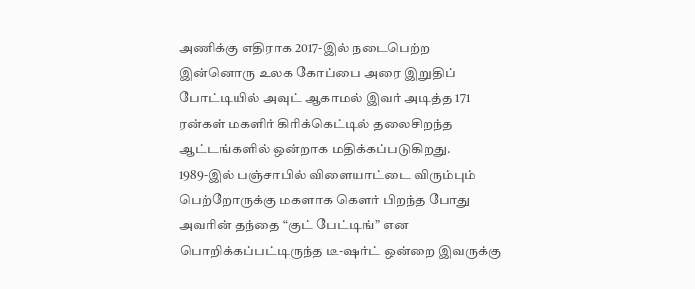அணிக்கு எதிராக 2017-இல் நடைபெற்ற இன்னொரு உலக கோப்பை அரை இறுதிப் போட்டியில் அவுட் ஆகாமல் இவர் அடித்த 171 ரன்கள் மகளிர் கிரிக்கெட்டில் தலைசிறந்த ஆட்டங்களில் ஒன்றாக மதிக்கப்படுகிறது.
1989-இல் பஞ்சாபில் விளையாட்டை விரும்பும் பெற்றோருக்கு மகளாக கௌர் பிறந்த போது அவரின் தந்தை “குட் பேட்டிங்” என பொறிக்கப்பட்டிருந்த டீ-ஷர்ட் ஒன்றை இவருக்கு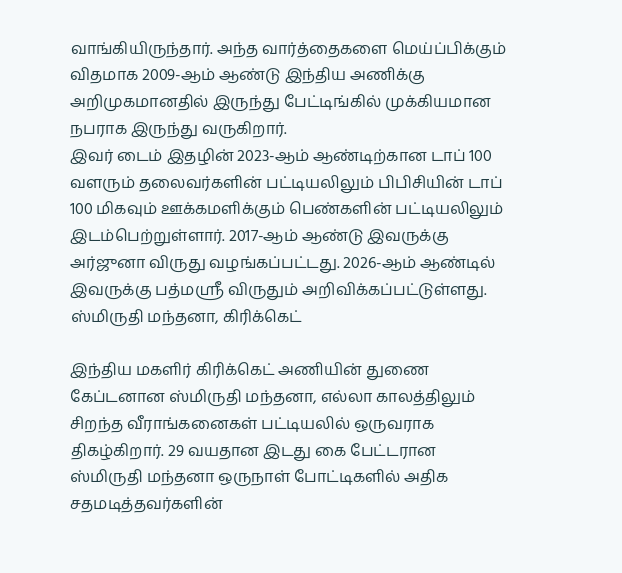வாங்கியிருந்தார். அந்த வார்த்தைகளை மெய்ப்பிக்கும் விதமாக 2009-ஆம் ஆண்டு இந்திய அணிக்கு அறிமுகமானதில் இருந்து பேட்டிங்கில் முக்கியமான நபராக இருந்து வருகிறார்.
இவர் டைம் இதழின் 2023-ஆம் ஆண்டிற்கான டாப் 100 வளரும் தலைவர்களின் பட்டியலிலும் பிபிசியின் டாப் 100 மிகவும் ஊக்கமளிக்கும் பெண்களின் பட்டியலிலும் இடம்பெற்றுள்ளார். 2017-ஆம் ஆண்டு இவருக்கு அர்ஜுனா விருது வழங்கப்பட்டது. 2026-ஆம் ஆண்டில் இவருக்கு பத்மஶ்ரீ விருதும் அறிவிக்கப்பட்டுள்ளது.
ஸ்மிருதி மந்தனா, கிரிக்கெட்

இந்திய மகளிர் கிரிக்கெட் அணியின் துணை கேப்டனான ஸ்மிருதி மந்தனா, எல்லா காலத்திலும் சிறந்த வீராங்கனைகள் பட்டியலில் ஒருவராக திகழ்கிறார். 29 வயதான இடது கை பேட்டரான ஸ்மிருதி மந்தனா ஒருநாள் போட்டிகளில் அதிக சதமடித்தவர்களின்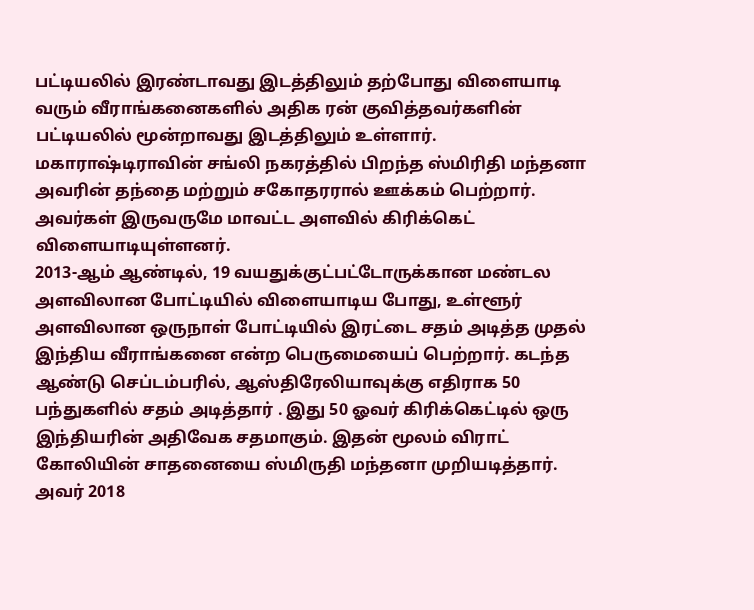பட்டியலில் இரண்டாவது இடத்திலும் தற்போது விளையாடி வரும் வீராங்கனைகளில் அதிக ரன் குவித்தவர்களின் பட்டியலில் மூன்றாவது இடத்திலும் உள்ளார்.
மகாராஷ்டிராவின் சங்லி நகரத்தில் பிறந்த ஸ்மிரிதி மந்தனா அவரின் தந்தை மற்றும் சகோதரரால் ஊக்கம் பெற்றார். அவர்கள் இருவருமே மாவட்ட அளவில் கிரிக்கெட் விளையாடியுள்ளனர்.
2013-ஆம் ஆண்டில், 19 வயதுக்குட்பட்டோருக்கான மண்டல அளவிலான போட்டியில் விளையாடிய போது, உள்ளூர் அளவிலான ஒருநாள் போட்டியில் இரட்டை சதம் அடித்த முதல் இந்திய வீராங்கனை என்ற பெருமையைப் பெற்றார். கடந்த ஆண்டு செப்டம்பரில், ஆஸ்திரேலியாவுக்கு எதிராக 50 பந்துகளில் சதம் அடித்தார் . இது 50 ஓவர் கிரிக்கெட்டில் ஒரு இந்தியரின் அதிவேக சதமாகும். இதன் மூலம் விராட் கோலியின் சாதனையை ஸ்மிருதி மந்தனா முறியடித்தார்.
அவர் 2018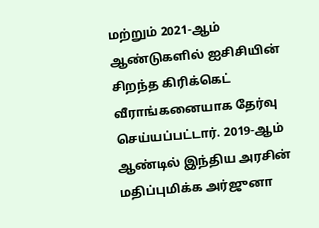மற்றும் 2021-ஆம் ஆண்டுகளில் ஐசிசியின் சிறந்த கிரிக்கெட் வீராங்கனையாக தேர்வு செய்யப்பட்டார். 2019-ஆம் ஆண்டில் இந்திய அரசின் மதிப்புமிக்க அர்ஜுனா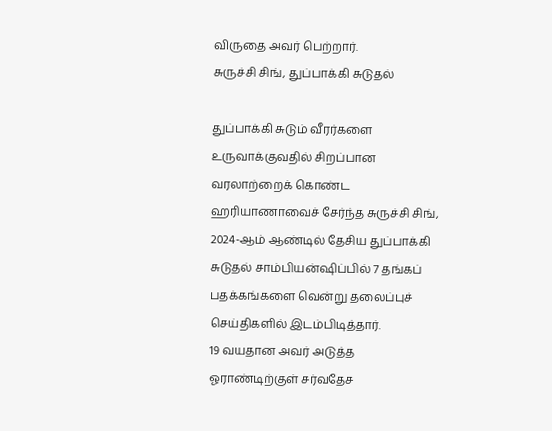விருதை அவர் பெற்றார்.
சுருச்சி சிங், துப்பாக்கி சுடுதல்

துப்பாக்கி சுடும் வீரர்களை உருவாக்குவதில் சிறப்பான வரலாற்றைக் கொண்ட ஹரியாணாவைச் சேர்ந்த சுருச்சி சிங், 2024-ஆம் ஆண்டில் தேசிய துப்பாக்கி சுடுதல் சாம்பியன்ஷிப்பில் 7 தங்கப் பதக்கங்களை வென்று தலைப்புச் செய்திகளில் இடம்பிடித்தார்.
19 வயதான அவர் அடுத்த ஓராண்டிற்குள் சர்வதேச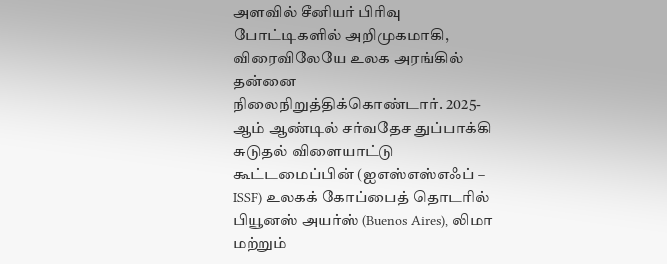அளவில் சீனியர் பிரிவு போட்டிகளில் அறிமுகமாகி, விரைவிலேயே உலக அரங்கில் தன்னை நிலைநிறுத்திக்கொண்டார். 2025-ஆம் ஆண்டில் சர்வதேச துப்பாக்கி சுடுதல் விளையாட்டு கூட்டமைப்பின் (ஐஎஸ்எஸ்எஃப் – ISSF) உலகக் கோப்பைத் தொடரில் பியூனஸ் அயர்ஸ் (Buenos Aires), லிமா மற்றும்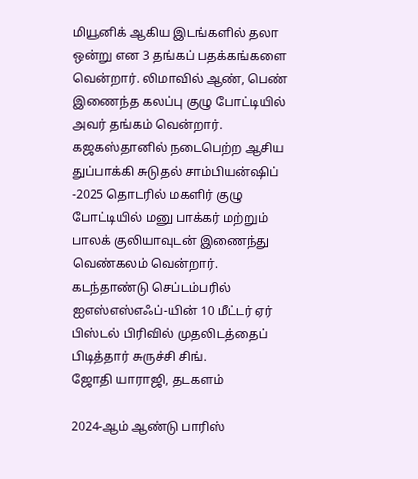மியூனிக் ஆகிய இடங்களில் தலா ஒன்று என 3 தங்கப் பதக்கங்களை வென்றார். லிமாவில் ஆண், பெண் இணைந்த கலப்பு குழு போட்டியில் அவர் தங்கம் வென்றார்.
கஜகஸ்தானில் நடைபெற்ற ஆசிய துப்பாக்கி சுடுதல் சாம்பியன்ஷிப் -2025 தொடரில் மகளிர் குழு போட்டியில் மனு பாக்கர் மற்றும் பாலக் குலியாவுடன் இணைந்து வெண்கலம் வென்றார்.
கடந்தாண்டு செப்டம்பரில் ஐஎஸ்எஸ்எஃப்-யின் 10 மீட்டர் ஏர் பிஸ்டல் பிரிவில் முதலிடத்தைப் பிடித்தார் சுருச்சி சிங்.
ஜோதி யாராஜி, தடகளம்

2024-ஆம் ஆண்டு பாரிஸ்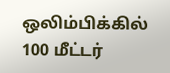ஒலிம்பிக்கில் 100 மீட்டர்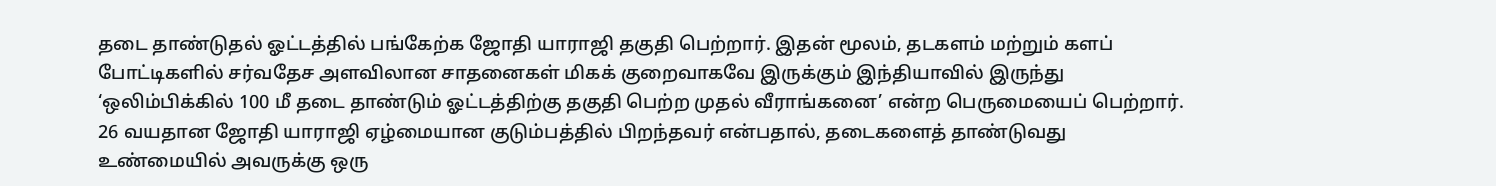தடை தாண்டுதல் ஓட்டத்தில் பங்கேற்க ஜோதி யாராஜி தகுதி பெற்றார். இதன் மூலம், தடகளம் மற்றும் களப் போட்டிகளில் சர்வதேச அளவிலான சாதனைகள் மிகக் குறைவாகவே இருக்கும் இந்தியாவில் இருந்து ‘ஒலிம்பிக்கில் 100 மீ தடை தாண்டும் ஓட்டத்திற்கு தகுதி பெற்ற முதல் வீராங்கனை’ என்ற பெருமையைப் பெற்றார்.
26 வயதான ஜோதி யாராஜி ஏழ்மையான குடும்பத்தில் பிறந்தவர் என்பதால், தடைகளைத் தாண்டுவது உண்மையில் அவருக்கு ஒரு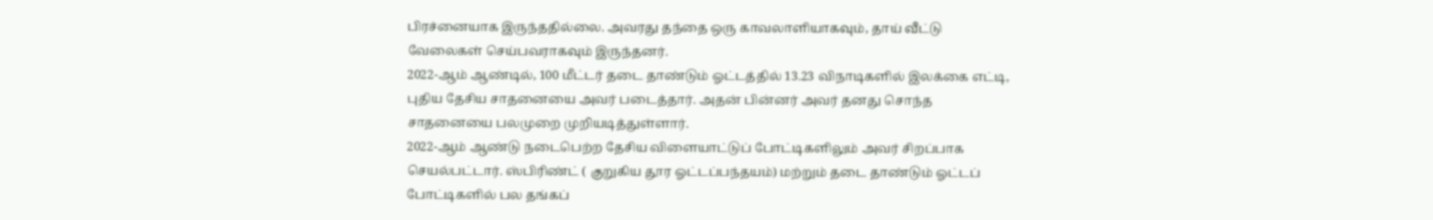பிரச்னையாக இருந்ததில்லை. அவரது தந்தை ஒரு காவலாளியாகவும், தாய் வீட்டு வேலைகள் செய்பவராகவும் இருந்தனர்.
2022-ஆம் ஆண்டில், 100 மீட்டர் தடை தாண்டும் ஓட்டத்தில் 13.23 விநாடிகளில் இலக்கை எட்டி, புதிய தேசிய சாதனையை அவர் படைத்தார். அதன் பின்னர் அவர் தனது சொந்த சாதனையை பலமுறை முறியடித்துள்ளார்.
2022-ஆம் ஆண்டு நடைபெற்ற தேசிய விளையாட்டுப் போட்டிகளிலும் அவர் சிறப்பாக செயல்பட்டார். ஸ்பிரிண்ட் ( குறுகிய தூர ஓட்டப்பந்தயம்) மற்றும் தடை தாண்டும் ஓட்டப் போட்டிகளில் பல தங்கப்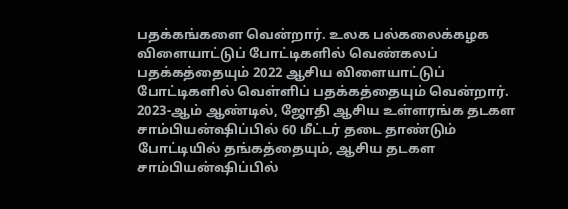பதக்கங்களை வென்றார். உலக பல்கலைக்கழக விளையாட்டுப் போட்டிகளில் வெண்கலப் பதக்கத்தையும் 2022 ஆசிய விளையாட்டுப் போட்டிகளில் வெள்ளிப் பதக்கத்தையும் வென்றார்.
2023-ஆம் ஆண்டில், ஜோதி ஆசிய உள்ளரங்க தடகள சாம்பியன்ஷிப்பில் 60 மீட்டர் தடை தாண்டும் போட்டியில் தங்கத்தையும், ஆசிய தடகள சாம்பியன்ஷிப்பில்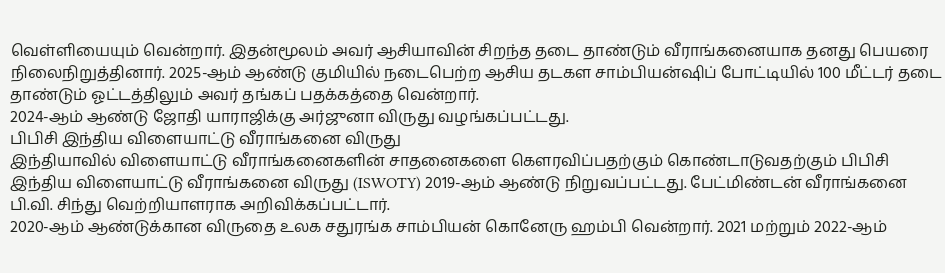வெள்ளியையும் வென்றார். இதன்மூலம் அவர் ஆசியாவின் சிறந்த தடை தாண்டும் வீராங்கனையாக தனது பெயரை நிலைநிறுத்தினார். 2025-ஆம் ஆண்டு குமியில் நடைபெற்ற ஆசிய தடகள சாம்பியன்ஷிப் போட்டியில் 100 மீட்டர் தடை தாண்டும் ஓட்டத்திலும் அவர் தங்கப் பதக்கத்தை வென்றார்.
2024-ஆம் ஆண்டு ஜோதி யாராஜிக்கு அர்ஜுனா விருது வழங்கப்பட்டது.
பிபிசி இந்திய விளையாட்டு வீராங்கனை விருது
இந்தியாவில் விளையாட்டு வீராங்கனைகளின் சாதனைகளை கௌரவிப்பதற்கும் கொண்டாடுவதற்கும் பிபிசி இந்திய விளையாட்டு வீராங்கனை விருது (ISWOTY) 2019-ஆம் ஆண்டு நிறுவப்பட்டது. பேட்மிண்டன் வீராங்கனை பி.வி. சிந்து வெற்றியாளராக அறிவிக்கப்பட்டார்.
2020-ஆம் ஆண்டுக்கான விருதை உலக சதுரங்க சாம்பியன் கொனேரு ஹம்பி வென்றார். 2021 மற்றும் 2022-ஆம்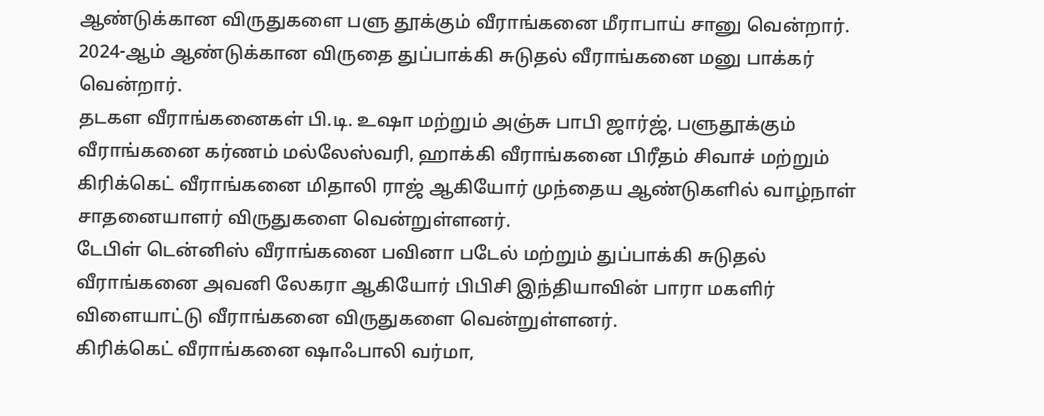ஆண்டுக்கான விருதுகளை பளு தூக்கும் வீராங்கனை மீராபாய் சானு வென்றார். 2024-ஆம் ஆண்டுக்கான விருதை துப்பாக்கி சுடுதல் வீராங்கனை மனு பாக்கர் வென்றார்.
தடகள வீராங்கனைகள் பி.டி. உஷா மற்றும் அஞ்சு பாபி ஜார்ஜ், பளுதூக்கும் வீராங்கனை கர்ணம் மல்லேஸ்வரி, ஹாக்கி வீராங்கனை பிரீதம் சிவாச் மற்றும் கிரிக்கெட் வீராங்கனை மிதாலி ராஜ் ஆகியோர் முந்தைய ஆண்டுகளில் வாழ்நாள் சாதனையாளர் விருதுகளை வென்றுள்ளனர்.
டேபிள் டென்னிஸ் வீராங்கனை பவினா படேல் மற்றும் துப்பாக்கி சுடுதல் வீராங்கனை அவனி லேகரா ஆகியோர் பிபிசி இந்தியாவின் பாரா மகளிர் விளையாட்டு வீராங்கனை விருதுகளை வென்றுள்ளனர்.
கிரிக்கெட் வீராங்கனை ஷாஃபாலி வர்மா,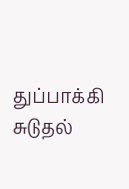துப்பாக்கி சுடுதல்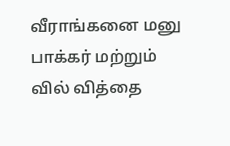வீராங்கனை மனு பாக்கர் மற்றும் வில் வித்தை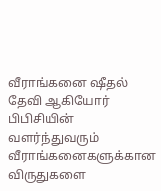வீராங்கனை ஷீதல் தேவி ஆகியோர் பிபிசியின் வளர்ந்துவரும் வீராங்கனைகளுக்கான விருதுகளை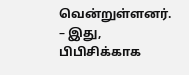வென்றுள்ளனர்.
– இது, பிபிசிக்காக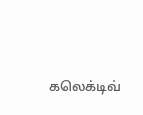கலெக்டிவ்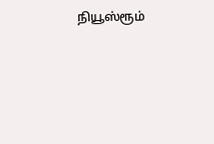நியூஸ்ரூம்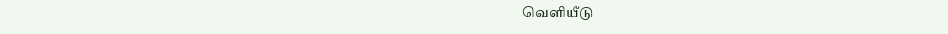வெளியீடு